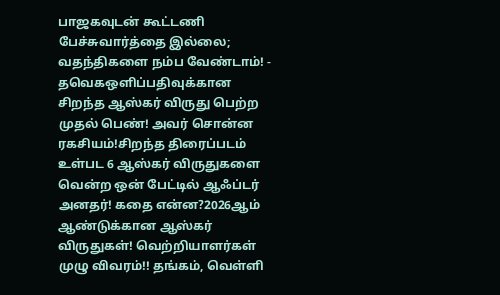பாஜகவுடன் கூட்டணி பேச்சுவார்த்தை இல்லை; வதந்திகளை நம்ப வேண்டாம்! - தவெகஒளிப்பதிவுக்கான சிறந்த ஆஸ்கர் விருது பெற்ற முதல் பெண்! அவர் சொன்ன ரகசியம்!சிறந்த திரைப்படம் உள்பட 6 ஆஸ்கர் விருதுகளை வென்ற ஒன் பேட்டில் ஆஃப்டர் அனதர்! கதை என்ன?2026ஆம் ஆண்டுக்கான ஆஸ்கர் விருதுகள்! வெற்றியாளர்கள் முழு விவரம்!! தங்கம், வெள்ளி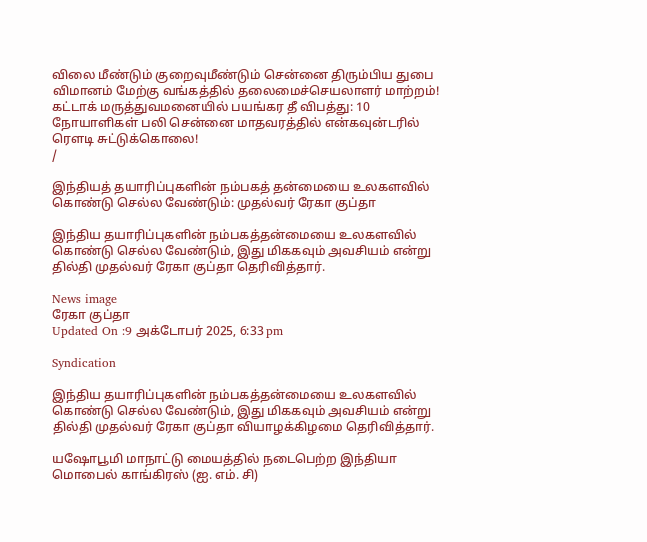விலை மீண்டும் குறைவுமீண்டும் சென்னை திரும்பிய துபை விமானம் மேற்கு வங்கத்தில் தலைமைச்செயலாளர் மாற்றம்! கட்டாக் மருத்துவமனையில் பயங்கர தீ விபத்து: 10 நோயாளிகள் பலி சென்னை மாதவரத்தில் என்கவுன்டரில் ரௌடி சுட்டுக்கொலை!
/

இந்தியத் தயாரிப்புகளின் நம்பகத் தன்மையை உலகளவில் கொண்டு செல்ல வேண்டும்: முதல்வர் ரேகா குப்தா

இந்திய தயாரிப்புகளின் நம்பகத்தன்மையை உலகளவில் கொண்டு செல்ல வேண்டும், இது மிககவும் அவசியம் என்று தில்தி முதல்வர் ரேகா குப்தா தெரிவித்தார்.

News image
ரேகா குப்தா
Updated On :9 அக்டோபர் 2025, 6:33 pm

Syndication

இந்திய தயாரிப்புகளின் நம்பகத்தன்மையை உலகளவில் கொண்டு செல்ல வேண்டும், இது மிககவும் அவசியம் என்று தில்தி முதல்வர் ரேகா குப்தா வியாழக்கிழமை தெரிவித்தார்.

யஷோபூமி மாநாட்டு மையத்தில் நடைபெற்ற இந்தியா மொபைல் காங்கிரஸ் (ஐ. எம். சி)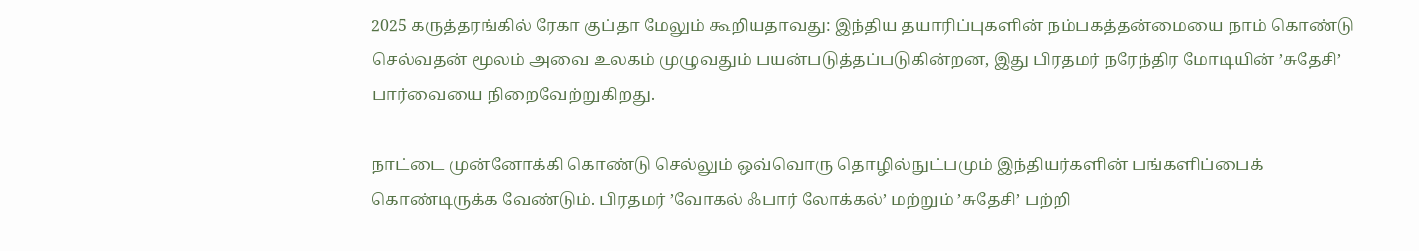2025 கருத்தரங்கில் ரேகா குப்தா மேலும் கூறியதாவது: இந்திய தயாரிப்புகளின் நம்பகத்தன்மையை நாம் கொண்டு செல்வதன் மூலம் அவை உலகம் முழுவதும் பயன்படுத்தப்படுகின்றன, இது பிரதமர் நரேந்திர மோடியின் ’சுதேசி’ பார்வையை நிறைவேற்றுகிறது.

நாட்டை முன்னோக்கி கொண்டு செல்லும் ஒவ்வொரு தொழில்நுட்பமும் இந்தியர்களின் பங்களிப்பைக் கொண்டிருக்க வேண்டும். பிரதமர் ’வோகல் ஃபார் லோக்கல்’ மற்றும் ’சுதேசி’ பற்றி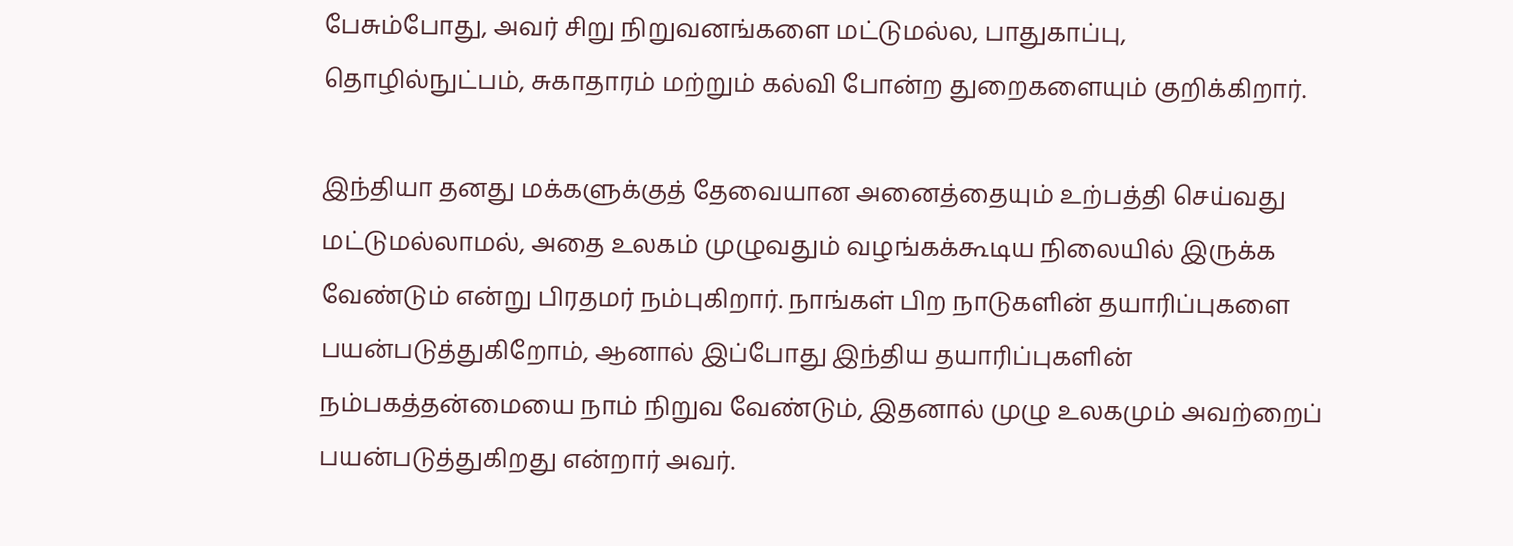பேசும்போது, அவர் சிறு நிறுவனங்களை மட்டுமல்ல, பாதுகாப்பு, தொழில்நுட்பம், சுகாதாரம் மற்றும் கல்வி போன்ற துறைகளையும் குறிக்கிறார்.

இந்தியா தனது மக்களுக்குத் தேவையான அனைத்தையும் உற்பத்தி செய்வது மட்டுமல்லாமல், அதை உலகம் முழுவதும் வழங்கக்கூடிய நிலையில் இருக்க வேண்டும் என்று பிரதமர் நம்புகிறார். நாங்கள் பிற நாடுகளின் தயாரிப்புகளை பயன்படுத்துகிறோம், ஆனால் இப்போது இந்திய தயாரிப்புகளின் நம்பகத்தன்மையை நாம் நிறுவ வேண்டும், இதனால் முழு உலகமும் அவற்றைப் பயன்படுத்துகிறது என்றார் அவர்.